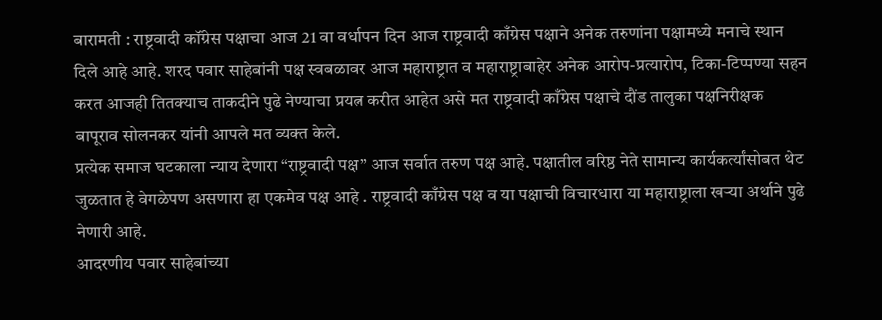बारामती : राष्ट्रवादी कॉंग्रेस पक्षाचा आज 21 वा वर्धापन दिन आज राष्ट्रवादी काँग्रेस पक्षाने अनेक तरुणांना पक्षामध्ये मनाचे स्थान दिले आहे आहे. शरद पवार साहेबांनी पक्ष स्वबळावर आज महाराष्ट्रात व महाराष्ट्राबाहेर अनेक आरोप-प्रत्यारोप, टिका-टिप्पण्या सहन करत आजही तितक्याच ताकदीने पुढे नेण्याचा प्रयत्न करीत आहेत असे मत राष्ट्रवादी काँग्रेस पक्षाचे दौंड तालुका पक्षनिरीक्षक बापूराव सोलनकर यांनी आपले मत व्यक्त केले.
प्रत्येक समाज घटकाला न्याय देणारा “राष्ट्रवादी पक्ष” आज सर्वात तरुण पक्ष आहे. पक्षातील वरिष्ठ नेते सामान्य कार्यकर्त्यांसोबत थेट जुळतात हे वेगळेपण असणारा हा एकमेव पक्ष आहे . राष्ट्रवादी काँग्रेस पक्ष व या पक्षाची विचारधारा या महाराष्ट्राला खऱ्या अर्थाने पुढे नेणारी आहे.
आदरणीय पवार साहेबांच्या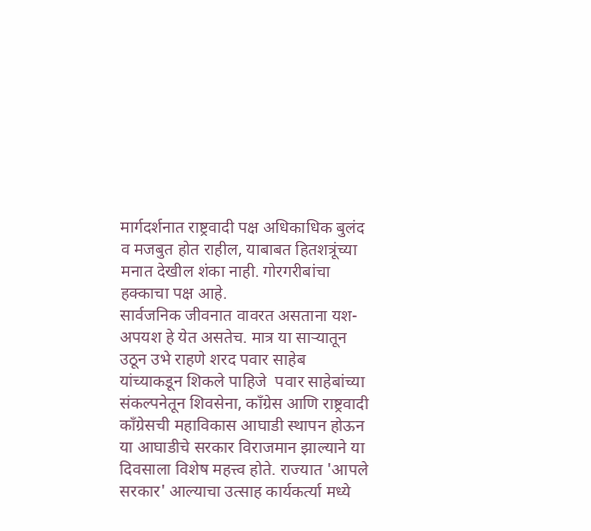मार्गदर्शनात राष्ट्रवादी पक्ष अधिकाधिक बुलंद व मजबुत होत राहील, याबाबत हितशत्रूंच्या मनात देखील शंका नाही. गोरगरीबांचा हक्काचा पक्ष आहे.
सार्वजनिक जीवनात वावरत असताना यश-अपयश हे येत असतेच. मात्र या साऱ्यातून उठून उभे राहणे शरद पवार साहेब यांच्याकडून शिकले पाहिजे  पवार साहेबांच्या संकल्पनेतून शिवसेना, काँग्रेस आणि राष्ट्रवादी काँग्रेसची महाविकास आघाडी स्थापन होऊन या आघाडीचे सरकार विराजमान झाल्याने या दिवसाला विशेष महत्त्व होते. राज्यात 'आपले सरकार' आल्याचा उत्साह कार्यकर्त्या मध्ये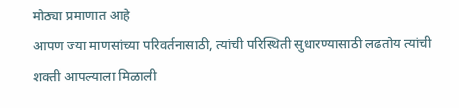मोठ्या प्रमाणात आहे
आपण ज्या माणसांच्या परिवर्तनासाठी, त्यांची परिस्थिती सुधारण्यासाठी लढतोय त्यांची शक्ती आपल्याला मिळाली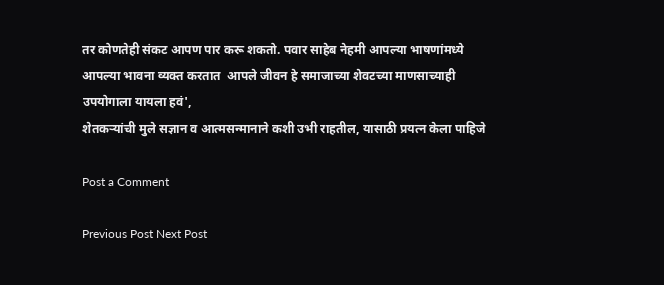तर कोणतेही संकट आपण पार करू शकतो. पवार साहेब नेहमी आपल्या भाषणांमध्ये आपल्या भावना व्यक्त करतात  आपले जीवन हे समाजाच्या शेवटच्या माणसाच्याही उपयोगाला यायला हवं',
शेतकऱ्यांची मुले सज्ञान व आत्मसन्मानाने कशी उभी राहतील, यासाठी प्रयत्न केला पाहिजे

Post a Comment

Previous Post Next Post